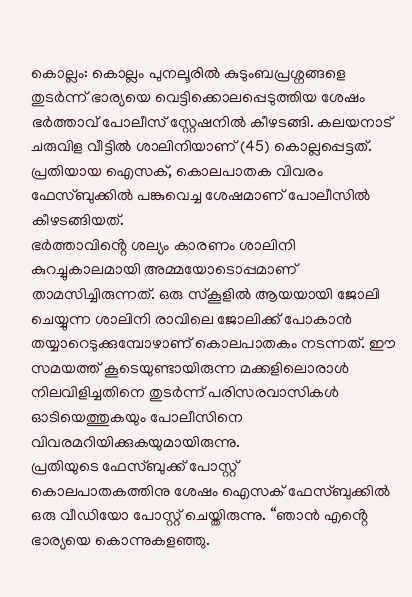കൊല്ലം: കൊല്ലം പുനലൂരിൽ കുടുംബപ്രശ്നങ്ങളെ തുടർന്ന് ഭാര്യയെ വെട്ടിക്കൊലപ്പെടുത്തിയ ശേഷം ഭർത്താവ് പോലീസ് സ്റ്റേഷനിൽ കീഴടങ്ങി. കലയനാട് ചരുവിള വീട്ടിൽ ശാലിനിയാണ് (45) കൊല്ലപ്പെട്ടത്. പ്രതിയായ ഐസക്, കൊലപാതക വിവരം ഫേസ്ബുക്കിൽ പങ്കുവെച്ച ശേഷമാണ് പോലീസിൽ കീഴടങ്ങിയത്.
ഭർത്താവിൻ്റെ ശല്യം കാരണം ശാലിനി കുറച്ചുകാലമായി അമ്മയോടൊപ്പമാണ് താമസിച്ചിരുന്നത്. ഒരു സ്കൂളിൽ ആയയായി ജോലി ചെയ്യുന്ന ശാലിനി രാവിലെ ജോലിക്ക് പോകാൻ തയ്യാറെടുക്കുമ്പോഴാണ് കൊലപാതകം നടന്നത്. ഈ സമയത്ത് കൂടെയുണ്ടായിരുന്ന മക്കളിലൊരാൾ നിലവിളിച്ചതിനെ തുടർന്ന് പരിസരവാസികൾ ഓടിയെത്തുകയും പോലീസിനെ വിവരമറിയിക്കുകയുമായിരുന്നു.
പ്രതിയുടെ ഫേസ്ബുക്ക് പോസ്റ്റ്
കൊലപാതകത്തിനു ശേഷം ഐസക് ഫേസ്ബുക്കിൽ ഒരു വീഡിയോ പോസ്റ്റ് ചെയ്തിരുന്നു. “ഞാൻ എൻ്റെ ഭാര്യയെ കൊന്നുകളഞ്ഞു.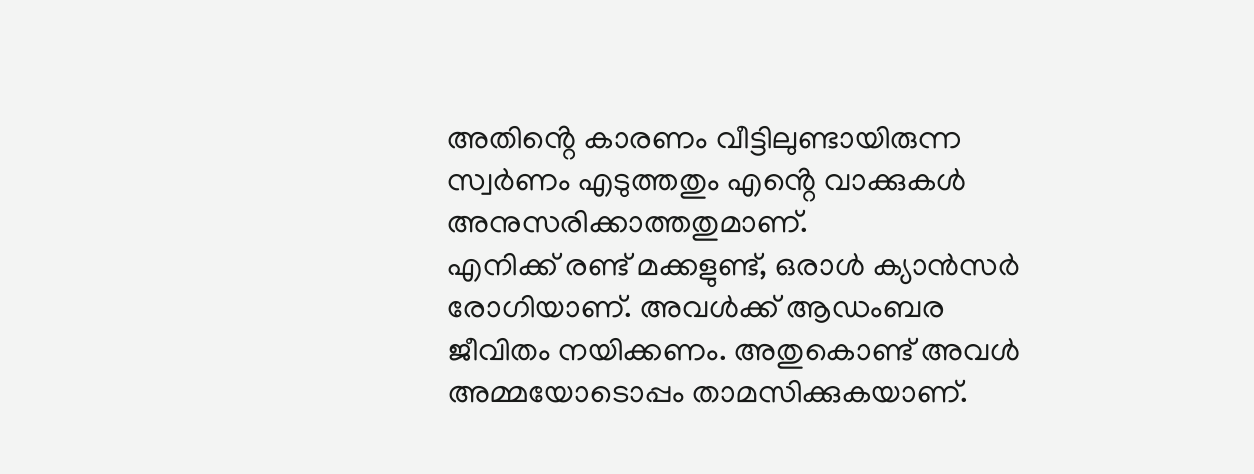അതിൻ്റെ കാരണം വീട്ടിലുണ്ടായിരുന്ന സ്വർണം എടുത്തതും എൻ്റെ വാക്കുകൾ അനുസരിക്കാത്തതുമാണ്.
എനിക്ക് രണ്ട് മക്കളുണ്ട്, ഒരാൾ ക്യാൻസർ രോഗിയാണ്. അവൾക്ക് ആഡംബര ജീവിതം നയിക്കണം. അതുകൊണ്ട് അവൾ അമ്മയോടൊപ്പം താമസിക്കുകയാണ്.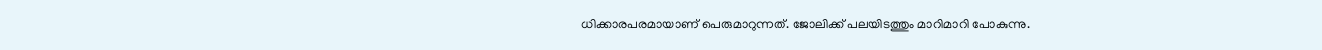ധിക്കാരപരമായാണ് പെരുമാറുന്നത്. ജോലിക്ക് പലയിടത്തും മാറിമാറി പോകുന്നു.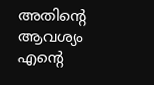അതിൻ്റെ ആവശ്യം എൻ്റെ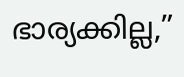ഭാര്യക്കില്ല,”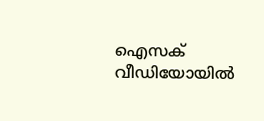ഐസക് വീഡിയോയിൽ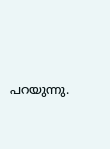പറയുന്നു.